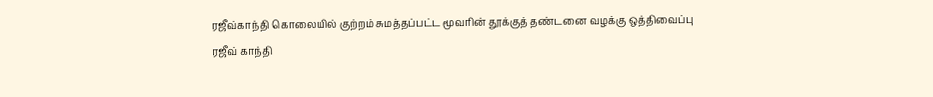ரஜீவ்காந்தி கொலையில் குற்றம் சுமத்தப்பட்ட மூவரின் தூக்குத் தண்டனை வழக்கு ஒத்திவைப்பு
ரஜீவ் காந்தி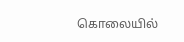கொலையில்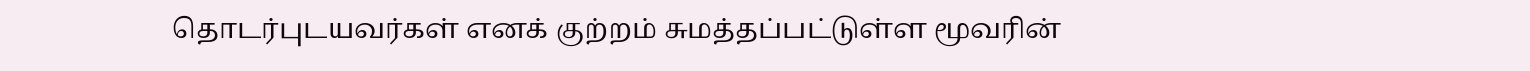தொடர்புடயவர்கள் எனக் குற்றம் சுமத்தப்பட்டுள்ள மூவரின்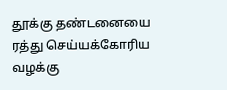தூக்கு தண்டனையை ரத்து செய்யக்கோரிய வழக்கு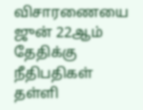விசாரணையை ஜுன் 22ஆம் தேதிக்கு நீதிபதிகள் தள்ளி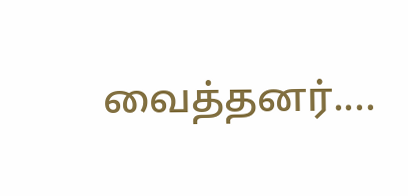வைத்தனர்....